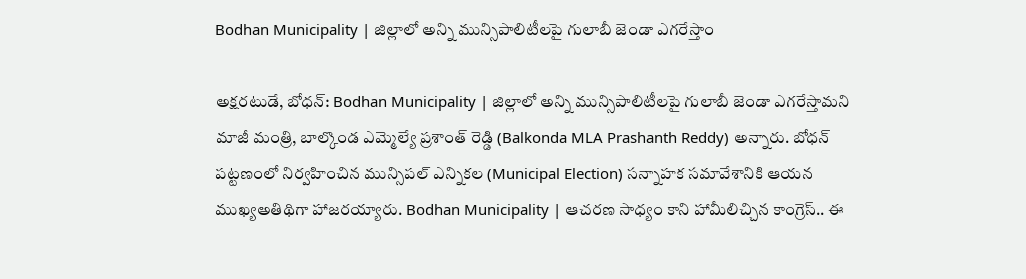Bodhan Municipality | జిల్లాలో అన్ని మున్సిపాలిటీలపై గులాబీ జెండా ఎగరేస్తాం

అక్షరటుడే, బోధన్: Bodhan Municipality | జిల్లాలో అన్ని మున్సిపాలిటీలపై గులాబీ జెండా ఎగరేస్తామని మాజీ మంత్రి, బాల్కొండ ఎమ్మెల్యే ప్రశాంత్ రెడ్డి (Balkonda MLA Prashanth Reddy) అన్నారు. బోధన్ పట్టణంలో నిర్వహించిన మున్సిపల్ ఎన్నికల (Municipal Election) సన్నాహక సమావేశానికి ఆయన ముఖ్యఅతిథిగా హాజరయ్యారు. Bodhan Municipality | ఆచరణ సాధ్యం కాని హామీలిచ్చిన కాంగ్రెస్.. ఈ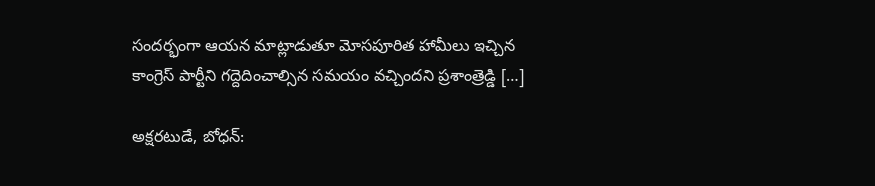సందర్భంగా ఆయన మాట్లాడుతూ మోసపూరిత హామీలు ఇచ్చిన కాంగ్రెస్ పార్టీని గద్దెదించాల్సిన సమయం వచ్చిందని ప్రశాంత్రెడ్డి […]

అక్షరటుడే, బోధన్: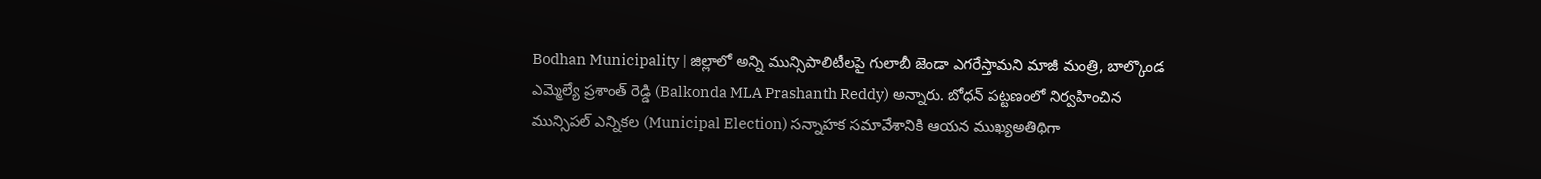Bodhan Municipality | జిల్లాలో అన్ని మున్సిపాలిటీలపై గులాబీ జెండా ఎగరేస్తామని మాజీ మంత్రి, బాల్కొండ ఎమ్మెల్యే ప్రశాంత్ రెడ్డి (Balkonda MLA Prashanth Reddy) అన్నారు. బోధన్ పట్టణంలో నిర్వహించిన మున్సిపల్ ఎన్నికల (Municipal Election) సన్నాహక సమావేశానికి ఆయన ముఖ్యఅతిథిగా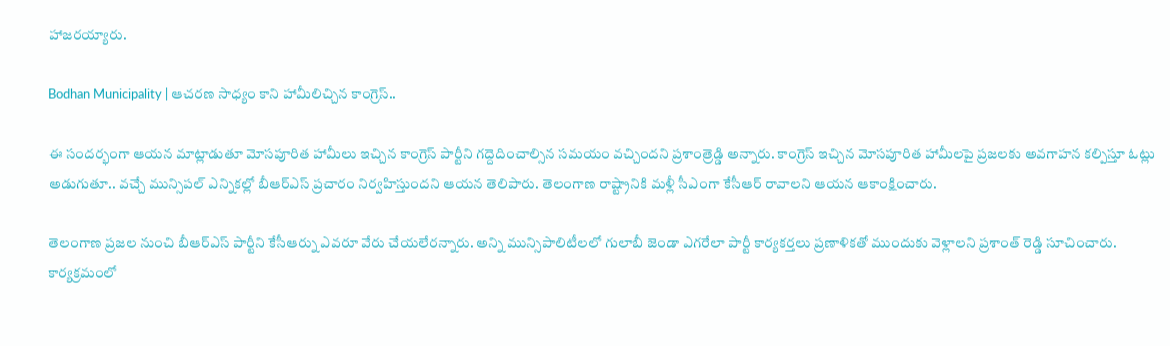హాజరయ్యారు.

Bodhan Municipality | ఆచరణ సాధ్యం కాని హామీలిచ్చిన కాంగ్రెస్..

ఈ సందర్భంగా ఆయన మాట్లాడుతూ మోసపూరిత హామీలు ఇచ్చిన కాంగ్రెస్ పార్టీని గద్దెదించాల్సిన సమయం వచ్చిందని ప్రశాంత్రెడ్డి అన్నారు. కాంగ్రెస్ ఇచ్చిన మోసపూరిత హామీలపై ప్రజలకు అవగాహన కల్పిస్తూ ఓట్లు అడుగుతూ.. వచ్చే మున్సిపల్ ఎన్నికల్లో బీఆర్ఎస్ ప్రచారం నిర్వహిస్తుందని ఆయన తెలిపారు. తెలంగాణ రాష్ట్రానికి మళ్లీ సీఎంగా కేసీఆర్ రావాలని ఆయన ఆకాంక్షించారు.

తెలంగాణ ప్రజల నుంచి బీఆర్ఎస్ పార్టీని కేసీఆర్ను ఎవరూ వేరు చేయలేరన్నారు. అన్ని మున్సిపాలిటీలలో గులాబీ జెండా ఎగరేలా పార్టీ కార్యకర్తలు ప్రణాళికతో ముందుకు వెళ్లాలని ప్రశాంత్ రెడ్డి సూచించారు. కార్యక్రమంలో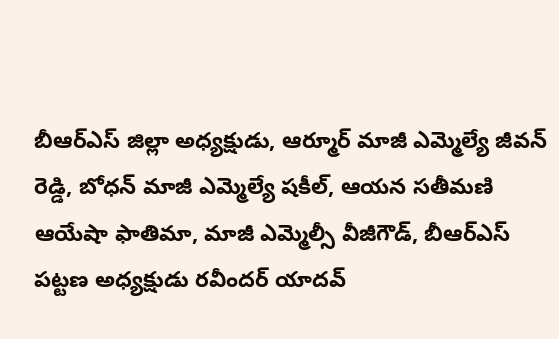బీఆర్ఎస్ జిల్లా అధ్యక్షుడు, ఆర్మూర్ మాజీ ఎమ్మెల్యే జీవన్ రెడ్డి, బోధన్ మాజీ ఎమ్మెల్యే షకీల్, ఆయన సతీమణి ఆయేషా ఫాతిమా, మాజీ ఎమ్మెల్సీ వీజీగౌడ్, బీఆర్ఎస్ పట్టణ అధ్యక్షుడు రవీందర్ యాదవ్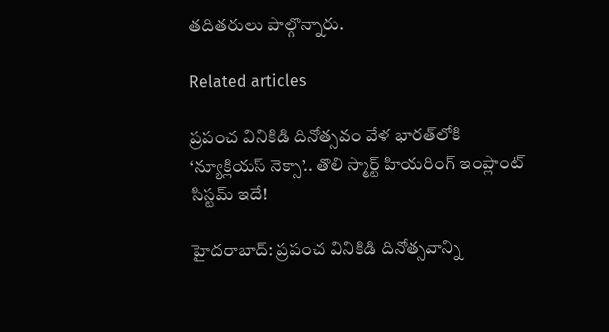తదితరులు పాల్గొన్నారు.

Related articles

ప్రపంచ వినికిడి దినోత్సవం వేళ భారత్‌లోకి ‘న్యూక్లియస్ నెక్సా’.. తొలి స్మార్ట్ హియరింగ్ ఇంప్లాంట్ సిస్టమ్ ఇదే!

హైదరాబాద్: ప్రపంచ వినికిడి దినోత్సవాన్ని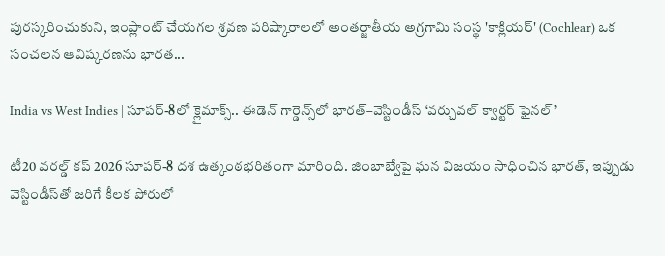పురస్కరించుకుని, ఇంప్లాంట్ చేయగల శ్రవణ పరిష్కారాలలో అంతర్జాతీయ అగ్రగామి సంస్థ 'కాక్లియర్' (Cochlear) ఒక సంచలన ఆవిష్కరణను భారత...

India vs West Indies | సూపర్-8లో క్లైమాక్స్.. ఈడెన్ గార్డెన్స్‌లో భారత్–వెస్టిండీస్ ‘వర్చువల్ క్వార్టర్ ఫైనల్’

టీ20 వరల్డ్ కప్ 2026 సూపర్-8 దశ ఉత్కంఠభరితంగా మారింది. జింబాబ్వేపై ఘన విజయం సాధించిన భారత్, ఇప్పుడు వెస్టిండీస్‌తో జరిగే కీలక పోరులో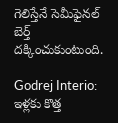గెలిస్తేనే సెమీఫైనల్ బెర్త్ దక్కించుకుంటుంది.

Godrej Interio: ఇళ్లకు కొత్త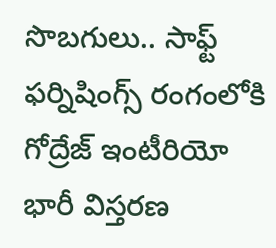సొబగులు.. సాఫ్ట్ ఫర్నిషింగ్స్ రంగంలోకి గోద్రేజ్ ఇంటీరియో భారీ విస్తరణ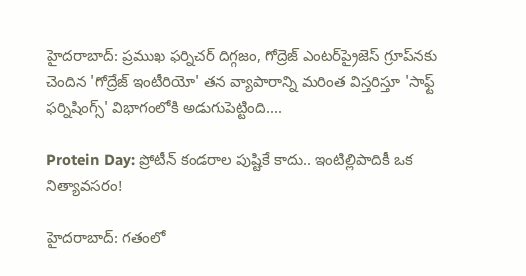హైదరాబాద్: ప్రముఖ ఫర్నిచర్ దిగ్గజం, గోద్రెజ్ ఎంటర్‌ప్రైజెస్ గ్రూప్‌నకు చెందిన 'గోద్రేజ్ ఇంటీరియో' తన వ్యాపారాన్ని మరింత విస్తరిస్తూ 'సాఫ్ట్ ఫర్నిషింగ్స్' విభాగంలోకి అడుగుపెట్టింది....

Protein Day: ప్రోటీన్ కండరాల పుష్టికే కాదు.. ఇంటిల్లిపాదికీ ఒక నిత్యావసరం!

హైదరాబాద్: గతంలో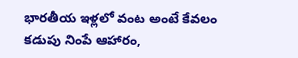భారతీయ ఇళ్లలో వంట అంటే కేవలం కడుపు నింపే ఆహారం,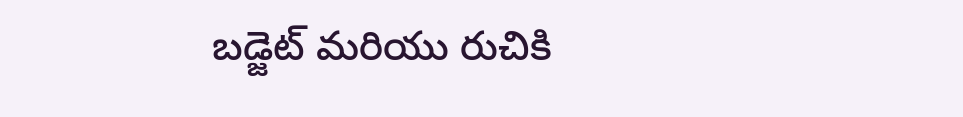బడ్జెట్ మరియు రుచికి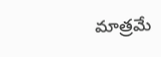మాత్రమే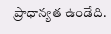ప్రాధాన్యత ఉండేది.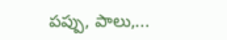పప్పు, పాలు,...